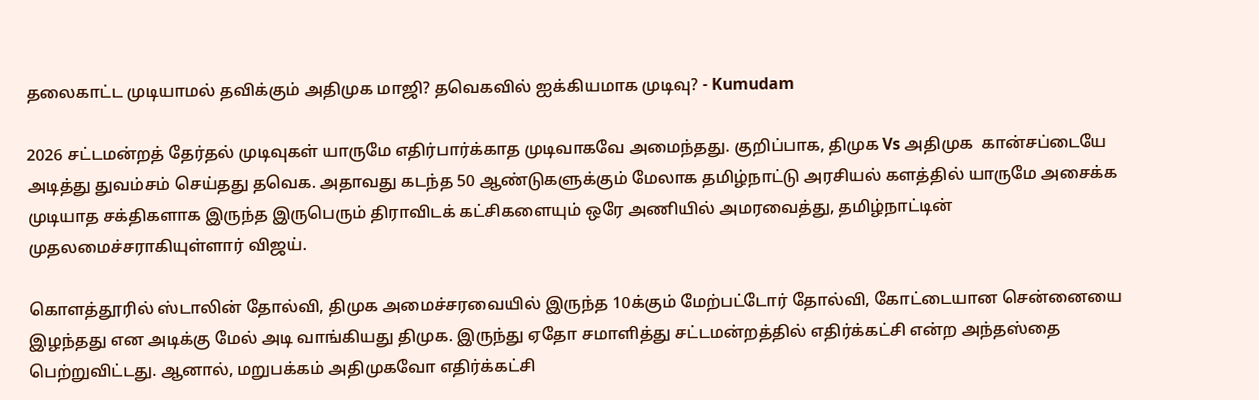தலைகாட்ட முடியாமல் தவிக்கும் அதிமுக மாஜி? தவெகவில் ஐக்கியமாக முடிவு? - Kumudam

2026 சட்டமன்றத் தேர்தல் முடிவுகள் யாருமே எதிர்பார்க்காத முடிவாகவே அமைந்தது. குறிப்பாக, திமுக Vs அதிமுக  கான்சப்டையே அடித்து துவம்சம் செய்தது தவெக. அதாவது கடந்த 50 ஆண்டுகளுக்கும் மேலாக தமிழ்நாட்டு அரசியல் களத்தில் யாருமே அசைக்க முடியாத சக்திகளாக இருந்த இருபெரும் திராவிடக் கட்சிகளையும் ஒரே அணியில் அமரவைத்து, தமிழ்நாட்டின் முதலமைச்சராகியுள்ளார் விஜய்.

கொளத்தூரில் ஸ்டாலின் தோல்வி, திமுக அமைச்சரவையில் இருந்த 10க்கும் மேற்பட்டோர் தோல்வி, கோட்டையான சென்னையை இழந்தது என அடிக்கு மேல் அடி வாங்கியது திமுக. இருந்து ஏதோ சமாளித்து சட்டமன்றத்தில் எதிர்க்கட்சி என்ற அந்தஸ்தை பெற்றுவிட்டது. ஆனால், மறுபக்கம் அதிமுகவோ எதிர்க்கட்சி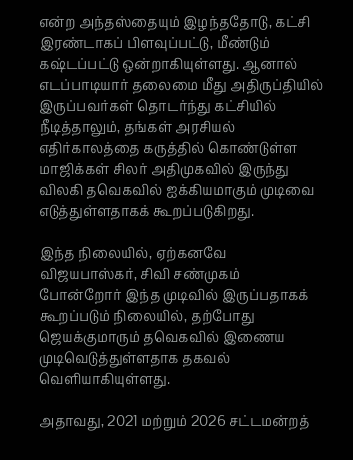என்ற அந்தஸ்தையும் இழந்ததோடு, கட்சி இரண்டாகப் பிளவுப்பட்டு, மீண்டும் கஷ்டப்பட்டு ஒன்றாகியுள்ளது. ஆனால் எடப்பாடியார் தலைமை மீது அதிருப்தியில் இருப்பவர்கள் தொடர்ந்து கட்சியில் நீடித்தாலும், தங்கள் அரசியல் எதிர்காலத்தை கருத்தில் கொண்டுள்ள மாஜிக்கள் சிலர் அதிமுகவில் இருந்து விலகி தவெகவில் ஐக்கியமாகும் முடிவை எடுத்துள்ளதாகக் கூறப்படுகிறது.

இந்த நிலையில், ஏற்கனவே விஜயபாஸ்கர், சிவி சண்முகம் போன்றோர் இந்த முடிவில் இருப்பதாகக் கூறப்படும் நிலையில், தற்போது ஜெயக்குமாரும் தவெகவில் இணைய முடிவெடுத்துள்ளதாக தகவல் வெளியாகியுள்ளது.

அதாவது, 2021 மற்றும் 2026 சட்டமன்றத்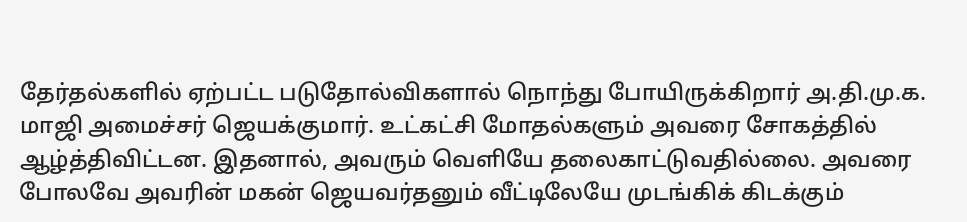தேர்தல்களில் ஏற்பட்ட படுதோல்விகளால் நொந்து போயிருக்கிறார் அ.தி.மு.க. மாஜி அமைச்சர் ஜெயக்குமார். உட்கட்சி மோதல்களும் அவரை சோகத்தில் ஆழ்த்திவிட்டன. இதனால், அவரும் வெளியே தலைகாட்டுவதில்லை. அவரை போலவே அவரின் மகன் ஜெயவர்தனும் வீட்டிலேயே முடங்கிக் கிடக்கும்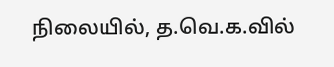நிலையில், த.வெ.க.வில்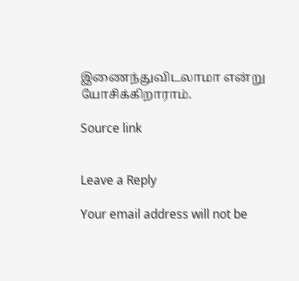இணைந்துவிடலாமா என்று யோசிக்கிறாராம்.

Source link


Leave a Reply

Your email address will not be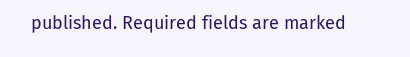published. Required fields are marked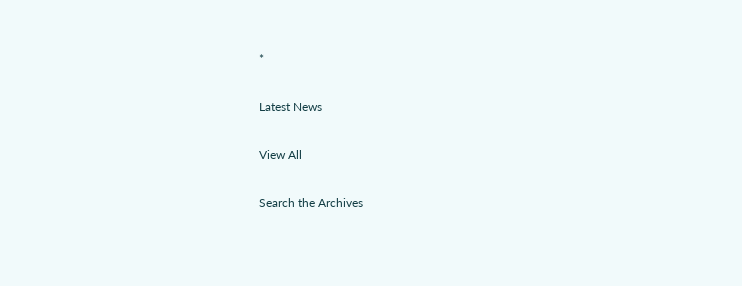*

Latest News

View All

Search the Archives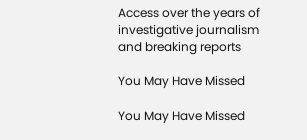Access over the years of investigative journalism and breaking reports

You May Have Missed

You May Have Missed